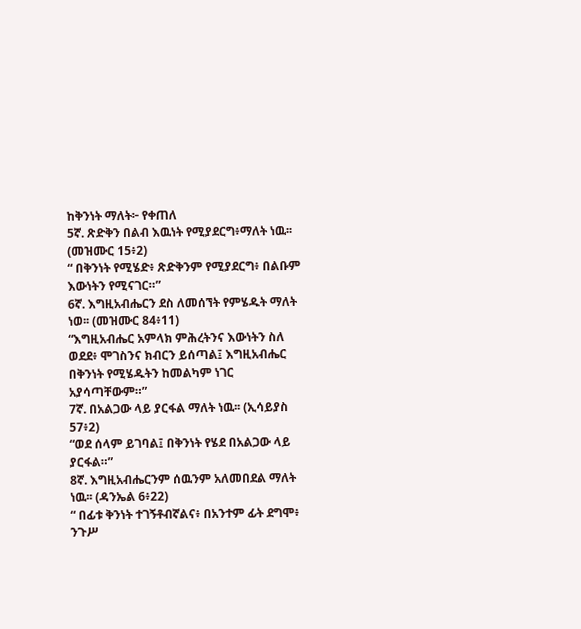ከቅንነት ማለት፦ የቀጠለ
5ኛ. ጽድቅን በልብ እዉነት የሚያደርግ፥ማለት ነዉ፡፡ (መዝሙር 15፥2)
“ በቅንነት የሚሄድ፥ ጽድቅንም የሚያደርግ፥ በልቡም እውነትን የሚናገር።”
6ኛ. እግዚአብሔርን ደስ ለመሰኘት የምሄዱት ማለት ነወ፡፡ (መዝሙር 84፥11)
“እግዚአብሔር አምላክ ምሕረትንና እውነትን ስለ ወደደ፥ ሞገስንና ክብርን ይሰጣል፤ እግዚአብሔር በቅንነት የሚሄዱትን ከመልካም ነገር አያሳጣቸውም።”
7ኛ. በአልጋው ላይ ያርፋል ማለት ነዉ፡፡ (ኢሳይያስ 57፥2)
“ወደ ሰላም ይገባል፤ በቅንነት የሄደ በአልጋው ላይ ያርፋል።”
8ኛ. እግዚአብሔርንም ሰዉንም አለመበደል ማለት ነዉ፡፡ (ዳንኤል 6፥22)
“ በፊቱ ቅንነት ተገኝቶብኛልና፥ በአንተም ፊት ደግሞ፥ ንጉሥ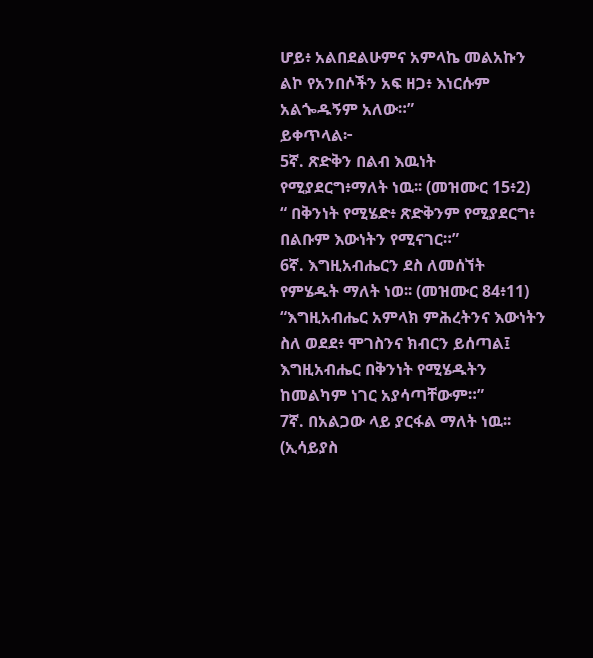ሆይ፥ አልበደልሁምና አምላኬ መልአኩን ልኮ የአንበሶችን አፍ ዘጋ፥ እነርሱም አልጐዱኝም አለው።”
ይቀጥላል፦
5ኛ. ጽድቅን በልብ እዉነት የሚያደርግ፥ማለት ነዉ፡፡ (መዝሙር 15፥2)
“ በቅንነት የሚሄድ፥ ጽድቅንም የሚያደርግ፥ በልቡም እውነትን የሚናገር።”
6ኛ. እግዚአብሔርን ደስ ለመሰኘት የምሄዱት ማለት ነወ፡፡ (መዝሙር 84፥11)
“እግዚአብሔር አምላክ ምሕረትንና እውነትን ስለ ወደደ፥ ሞገስንና ክብርን ይሰጣል፤ እግዚአብሔር በቅንነት የሚሄዱትን ከመልካም ነገር አያሳጣቸውም።”
7ኛ. በአልጋው ላይ ያርፋል ማለት ነዉ፡፡ (ኢሳይያስ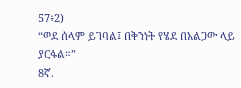57፥2)
“ወደ ሰላም ይገባል፤ በቅንነት የሄደ በአልጋው ላይ ያርፋል።”
8ኛ.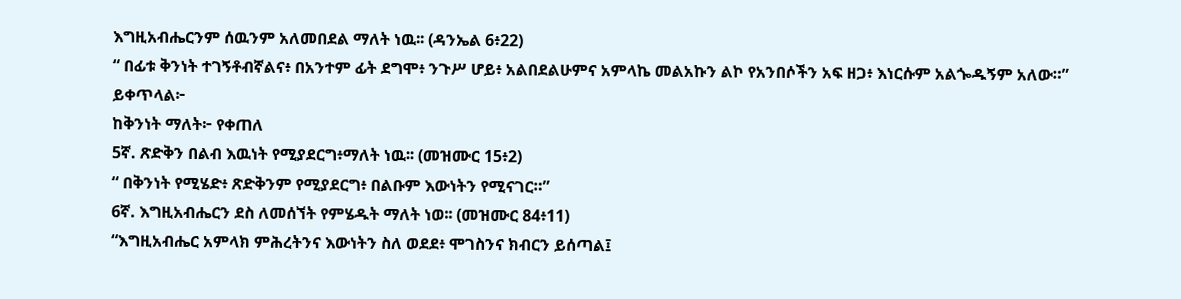እግዚአብሔርንም ሰዉንም አለመበደል ማለት ነዉ፡፡ (ዳንኤል 6፥22)
“ በፊቱ ቅንነት ተገኝቶብኛልና፥ በአንተም ፊት ደግሞ፥ ንጉሥ ሆይ፥ አልበደልሁምና አምላኬ መልአኩን ልኮ የአንበሶችን አፍ ዘጋ፥ እነርሱም አልጐዱኝም አለው።”
ይቀጥላል፦
ከቅንነት ማለት፦ የቀጠለ
5ኛ. ጽድቅን በልብ እዉነት የሚያደርግ፥ማለት ነዉ፡፡ (መዝሙር 15፥2)
“ በቅንነት የሚሄድ፥ ጽድቅንም የሚያደርግ፥ በልቡም እውነትን የሚናገር።”
6ኛ. እግዚአብሔርን ደስ ለመሰኘት የምሄዱት ማለት ነወ፡፡ (መዝሙር 84፥11)
“እግዚአብሔር አምላክ ምሕረትንና እውነትን ስለ ወደደ፥ ሞገስንና ክብርን ይሰጣል፤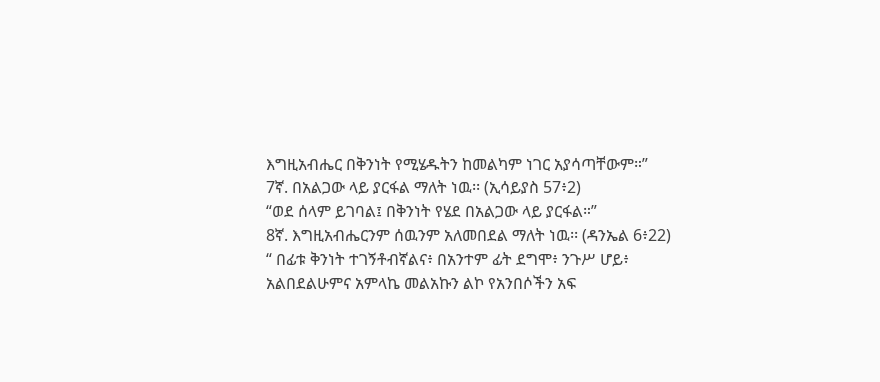እግዚአብሔር በቅንነት የሚሄዱትን ከመልካም ነገር አያሳጣቸውም።”
7ኛ. በአልጋው ላይ ያርፋል ማለት ነዉ፡፡ (ኢሳይያስ 57፥2)
“ወደ ሰላም ይገባል፤ በቅንነት የሄደ በአልጋው ላይ ያርፋል።”
8ኛ. እግዚአብሔርንም ሰዉንም አለመበደል ማለት ነዉ፡፡ (ዳንኤል 6፥22)
“ በፊቱ ቅንነት ተገኝቶብኛልና፥ በአንተም ፊት ደግሞ፥ ንጉሥ ሆይ፥ አልበደልሁምና አምላኬ መልአኩን ልኮ የአንበሶችን አፍ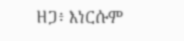ዘጋ፥ እነርሱም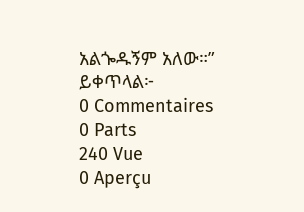አልጐዱኝም አለው።”
ይቀጥላል፦
0 Commentaires
0 Parts
240 Vue
0 Aperçu